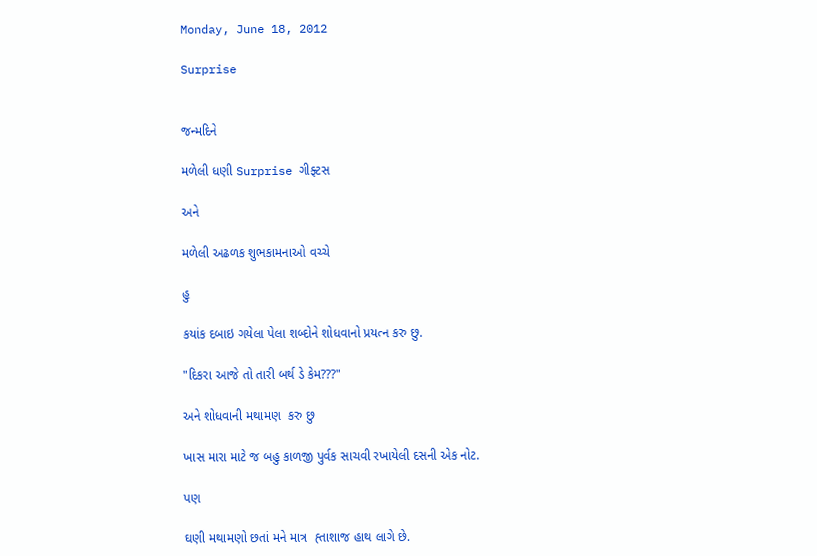Monday, June 18, 2012

Surprise


જન્મદિને

મળેલી ધણી Surprise ગીફ્ટસ

અને

મળેલી અઢળક શુભકામનાઓ વચ્ચે

હુ

કયાંક દબાઇ ગયેલા પેલા શબ્દોને શોધવાનો પ્રયત્ન કરુ છુ.

"દિકરા આજે તો તારી બર્થ ડે કેમ???"

અને શોધવાની મથામણ  કરુ છુ

ખાસ મારા માટે જ બહુ કાળજી પુર્વક સાચવી રખાયેલી દસની એક નોટ.

પણ

ઘણી મથામણો છતાં મને માત્ર  હ્તાશાજ હાથ લાગે છે.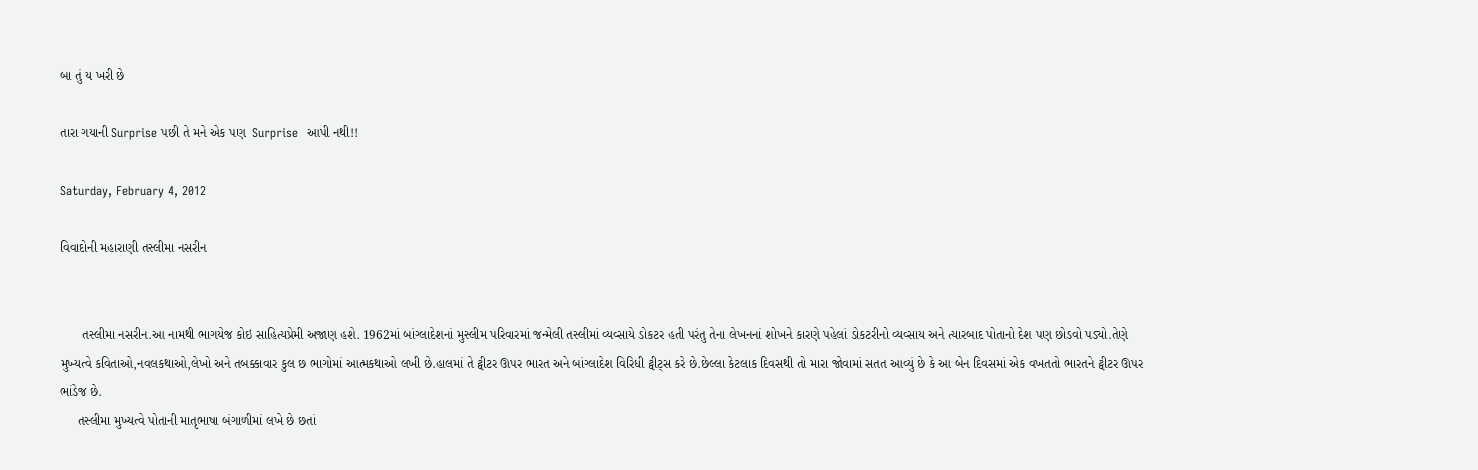બા તું ય ખરી છે

તારા ગયાની Surprise પછી તે મને એક પણ  Surprise  આપી નથી!!

Saturday, February 4, 2012

વિવાદોની મહારાણી તસ્લીમા નસરીન


      તસ્લીમા નસરીન.આ નામથી ભાગયેજ કોઇ સાહિત્યપ્રેમી અજાણ હશે. 1962માં બાંગ્લાદેશનાં મુસ્લીમ પરિવારમાં જન્મેલી તસ્લીમાં વ્યવ્સાયે ડોકટર હતી પરંતુ તેના લેખનનાં શોખને કારણે પહેલાં ડોકટરીનો વ્યવ્સાય અને ત્યારબાદ પોતાનો દેશ પણ છોડવો પડ્યો.તેણે મુખ્યત્વે કવિતાઓ,નવલકથાઓ,લેખો અને તબક્કાવાર કુલ છ ભાગોમાં આત્મકથાઓ લખી છે.હાલમાં તે ટ્વીટર ઊપર ભારત અને બાંગ્લાદેશ વિરિધી ટ્વીટ્સ કરે છે.છેલ્લા કેટલાક દિવસથી તો મારા જોવામાં સતત આવ્યું છે કે આ બેન દિવસમાં એક વખતતો ભારતને ટ્વીટર ઊપર ભાંડેજ છે.
     તસ્લીમા મુખ્યત્વે પોતાની માતૃભાષા બંગાળીમાં લખે છે છતાં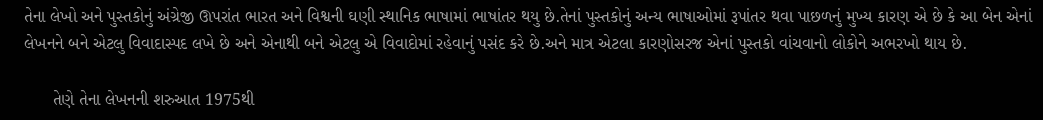તેના લેખો અને પુસ્તકોનું અંગ્રેજી ઊપરાંત ભારત અને વિશ્વની ઘણી સ્થાનિક ભાષામાં ભાષાંતર થયુ છે.તેનાં પુસ્તકોનું અન્ય ભાષાઓમાં રૂપાંતર થવા પાછળનું મુખ્ય કારણ એ છે કે આ બેન એનાં લેખનને બને એટલુ વિવાદાસ્પદ લખે છે અને એનાથી બને એટલુ એ વિવાદોમાં રહેવાનું પસંદ કરે છે.અને માત્ર એટલા કારણોસરજ એનાં પુસ્તકો વાંચવાનો લોકોને અભરખો થાય છે.

      તેણે તેના લેખનની શરુઆત 1975થી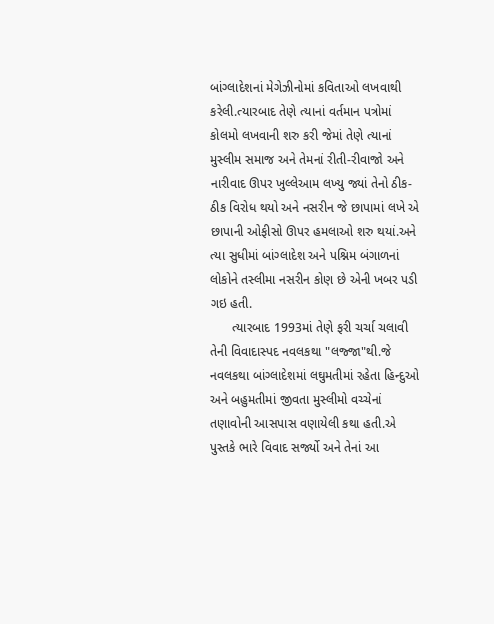બાંગ્લાદેશનાં મેગેઝીનોમાં કવિતાઓ લખવાથી કરેલી.ત્યારબાદ તેણે ત્યાનાં વર્તમાન પત્રોમાં કોલમો લખવાની શરુ કરી જેમાં તેણે ત્યાનાં મુસ્લીમ સમાજ અને તેમનાં રીતી-રીવાજો અને નારીવાદ ઊપર ખુલ્લેઆમ લખ્યુ જ્યાં તેનો ઠીક-ઠીક વિરોધ થયો અને નસરીન જે છાપામાં લખે એ છાપાની ઓફીસો ઊપર હમલાઓ શરુ થયાં.અને ત્યા સુધીમાં બાંગ્લાદેશ અને પશ્નિમ બંગાળનાં લોકોને તસ્લીમા નસરીન કોણ છે એની ખબર પડી ગઇ હતી.
      ત્યારબાદ 1993માં તેણે ફરી ચર્ચા ચલાવી તેની વિવાદાસ્પદ નવલકથા "લજ્જા"થી.જે નવલકથા બાંગ્લાદેશમાં લઘુમતીમાં રહેતા હિન્દુઓ અને બહુમતીમાં જીવતા મુસ્લીમો વચ્ચેનાં તણાવોની આસપાસ વણાયેલી કથા હતી.એ પુસ્તકે ભારે વિવાદ સર્જ્યો અને તેનાં આ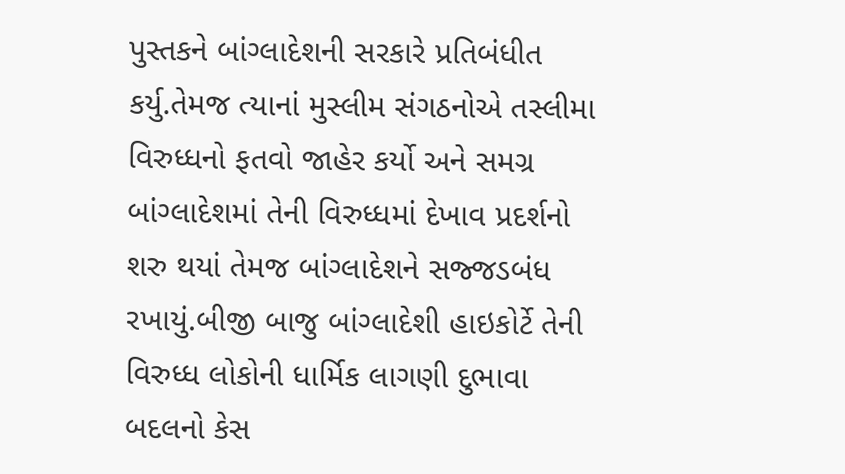પુસ્તકને બાંગ્લાદેશની સરકારે પ્રતિબંધીત કર્યુ.તેમજ ત્યાનાં મુસ્લીમ સંગઠનોએ તસ્લીમા વિરુધ્ધનો ફતવો જાહેર કર્યો અને સમગ્ર બાંગ્લાદેશમાં તેની વિરુધ્ધમાં દેખાવ પ્રદર્શનો શરુ થયાં તેમજ બાંગ્લાદેશને સજ્જડબંધ રખાયું.બીજી બાજુ બાંગ્લાદેશી હાઇકોર્ટે તેની વિરુધ્ધ લોકોની ધાર્મિક લાગણી દુભાવા બદલનો કેસ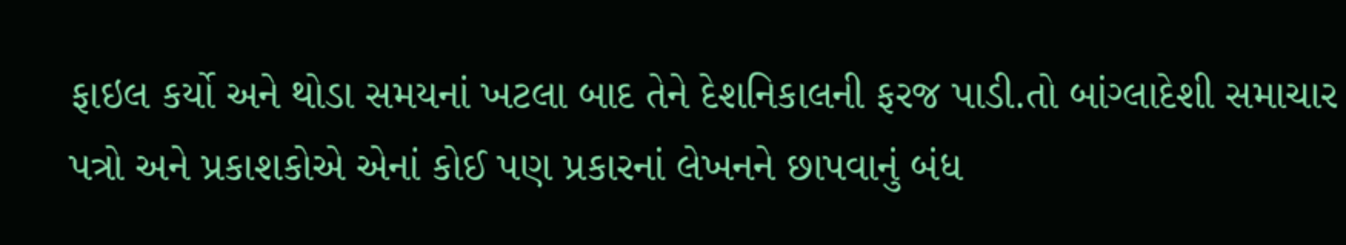ફાઇલ કર્યો અને થોડા સમયનાં ખટલા બાદ તેને દેશનિકાલની ફરજ પાડી.તો બાંગ્લાદેશી સમાચાર પત્રો અને પ્રકાશકોએ એનાં કોઈ પણ પ્રકારનાં લેખનને છાપવાનું બંધ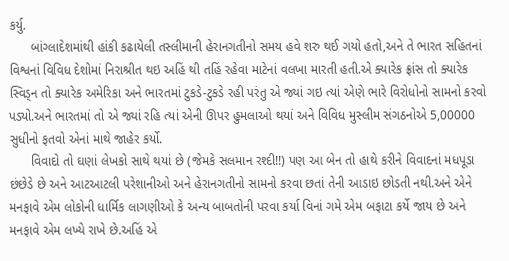કર્યુ.
      બાંગ્લાદેશમાંથી હાંકી કઢાયેલી તસ્લીમાની હેરાનગતીનો સમય હવે શરુ થઈ ગયો હતો,અને તે ભારત સહિતનાં વિશ્વનાં વિવિધ દેશોમાં નિરાશ્રીત થઇ અહિં થી તહિં રહેવા માટેનાં વલખા મારતી હતી.એ ક્યારેક ફ્રાંસ તો ક્યારેક સ્વિડ્ન તો ક્યારેક અમેરિકા અને ભારતમાં ટુકડે-ટુકડે રહી પરંતુ એ જ્યાં ગઇ ત્યાં એણે ભારે વિરોધોનો સામનો કરવો પડ્યો.અને ભારતમાં તો એ જ્યાં રહિ ત્યાં એની ઊપર હુમલાઓ થયાં અને વિવિધ મુસ્લીમ સંગઠનોએ 5,00000 સુધીનો ફતવો એનાં માથે જાહેર કર્યો.
      વિવાદો તો ઘણાં લેખકો સાથે થયાં છે (જેમકે સલમાન રશ્દી!!) પણ આ બેન તો હાથે કરીને વિવાદનાં મધપૂડા છંછેડે છે અને આટઆટલી પરેશાનીઓ અને હેરાનગતીનો સામનો કરવા છતાં તેની આડાઇ છોડતી નથી.અને એને મનફાવે એમ લોકોની ધાર્મિક લાગણીઓ કે અન્ય બાબતોની પરવા કર્યા વિનાં ગમે એમ બફાટા કર્યે જાય છે અને મનફાવે એમ લખ્યે રાખે છે.અહિં એ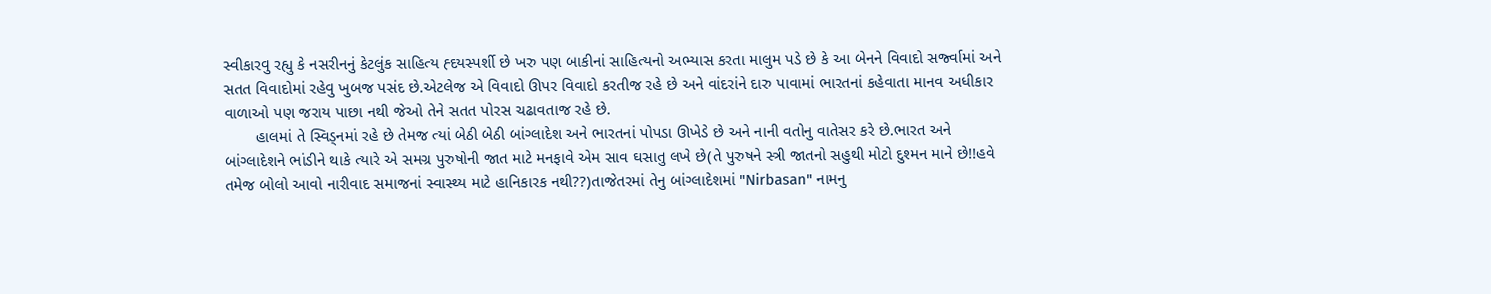સ્વીકારવુ રહ્યુ કે નસરીનનું કેટલુંક સાહિત્ય હ્દયસ્પર્શી છે ખરુ પણ બાકીનાં સાહિત્યનો અભ્યાસ કરતા માલુમ પડે છે કે આ બેનને વિવાદો સર્જ્વામાં અને સતત વિવાદોમાં રહેવુ ખુબજ પસંદ છે.એટલેજ એ વિવાદો ઊપર વિવાદો કરતીજ રહે છે અને વાંદરાંને દારુ પાવામાં ભારતનાં કહેવાતા માનવ અધીકાર વાળાઓ પણ જરાય પાછા નથી જેઓ તેને સતત પોરસ ચઢાવતાજ રહે છે.
       હાલમાં તે સ્વિડ્નમાં રહે છે તેમજ ત્યાં બેઠી બેઠી બાંગ્લાદેશ અને ભારતનાં પોપડા ઊખેડે છે અને નાની વતોનુ વાતેસર કરે છે.ભારત અને બાંગ્લાદેશને ભાંડીને થાકે ત્યારે એ સમગ્ર પુરુષોની જાત માટે મનફાવે એમ સાવ ઘસાતુ લખે છે(તે પુરુષને સ્ત્રી જાતનો સહુથી મોટો દુશ્મન માને છે!!હવે તમેજ બોલો આવો નારીવાદ સમાજનાં સ્વાસ્થ્ય માટે હાનિકારક નથી??)તાજેતરમાં તેનુ બાંગ્લાદેશમાં "Nirbasan" નામનુ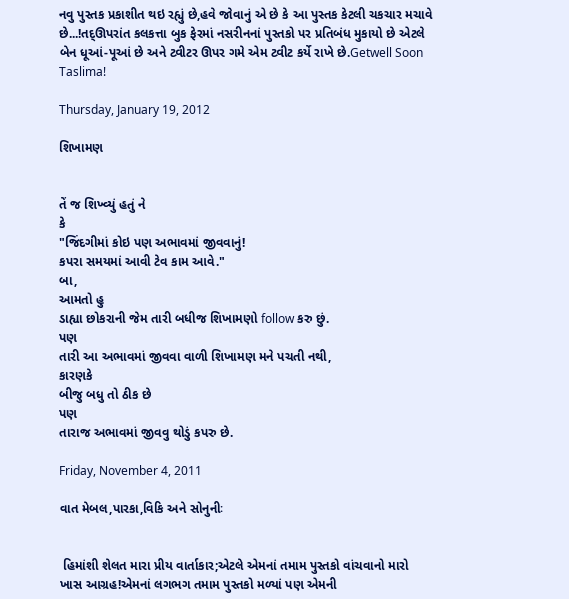નવુ પુસ્તક પ્રકાશીત થઇ રહ્યું છે,હવે જોવાનું એ છે કે આ પુસ્તક કેટલી ચકચાર મચાવે છે...!તદ્ઊપરાંત કલકત્તા બુક ફેરમાં નસરીનનાં પુસ્તકો પર પ્રતિબંધ મુકાયો છે એટલે બેન ધૂઆં-પૂઆં છે અને ટ્વીટર ઊપર ગમે એમ ટ્વીટ કર્યે રાખે છે.Getwell Soon Taslima!

Thursday, January 19, 2012

શિખામણ


તેં જ શિખ્વ્યું હતું ને
કે
"જિંદગીમાં કોઇ પણ અભાવમાં જીવવાનું!
કપરા સમયમાં આવી ટેવ કામ આવે."
બા,
આમતો હુ
ડાહ્યા છોકરાની જેમ તારી બધીજ શિખામણો follow કરુ છું.
પણ
તારી આ અભાવમાં જીવવા વાળી શિખામણ મને પચતી નથી,
કારણકે
બીજુ બધુ તો ઠીક છે
પણ
તારાજ અભાવમાં જીવવુ થોડું કપરુ છે.

Friday, November 4, 2011

વાત મેબલ,પારકા,વિકિ અને સોનુનીઃ


 હિમાંશી શેલત મારા પ્રીય વાર્તાકાર;એટલે એમનાં તમામ પુસ્તકો વાંચવાનો મારો ખાસ આગ્રહ!એમનાં લગભગ તમામ પુસ્તકો મળ્યાં પણ એમની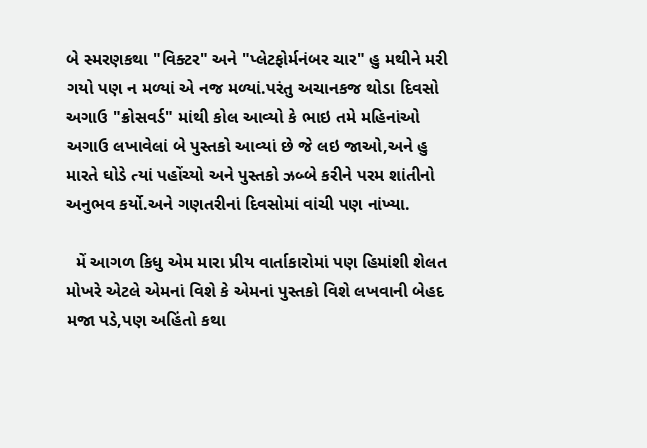બે સ્મરણકથા "વિક્ટર" અને "પ્લેટફોર્મનંબર ચાર" હુ મથીને મરી ગયો પણ ન મળ્યાં એ નજ મળ્યાં.પરંતુ અચાનકજ થોડા દિવસો અગાઉ "ક્રોસવર્ડ" માંથી કોલ આવ્યો કે ભાઇ તમે મહિનાંઓ અગાઉ લખાવેલાં બે પુસ્તકો આવ્યાં છે જે લઇ જાઓ,અને હુ મારતે ઘોડે ત્યાં પહોંચ્યો અને પુસ્તકો ઝબ્બે કરીને પરમ શાંતીનો અનુભવ કર્યો.અને ગણતરીનાં દિવસોમાં વાંચી પણ નાંખ્યા.

  મેં આગળ કિધુ એમ મારા પ્રીય વાર્તાકારોમાં પણ હિમાંશી શેલત મોખરે એટલે એમનાં વિશે કે એમનાં પુસ્તકો વિશે લખવાની બેહદ મજા પડે,પણ અહિંતો કથા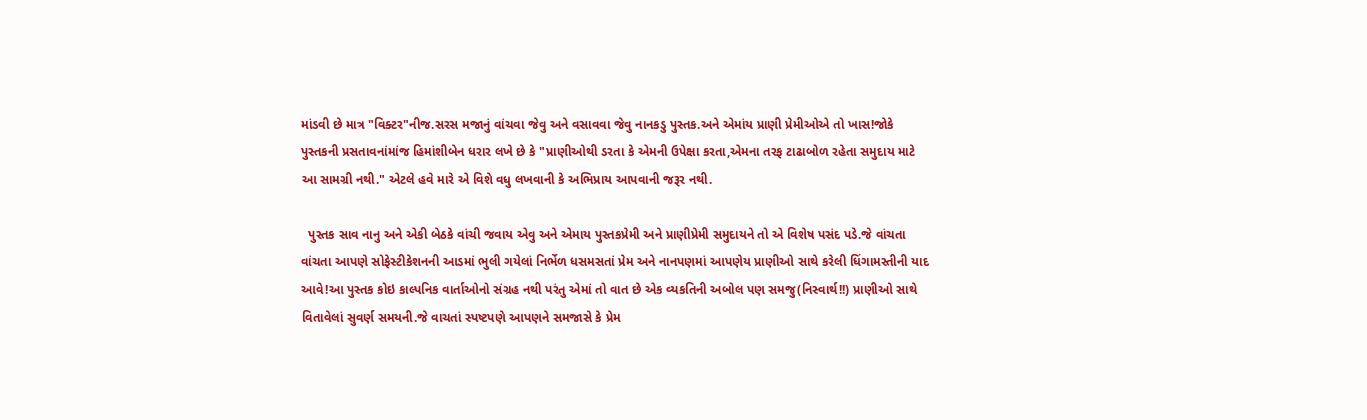માંડવી છે માત્ર "વિક્ટર"નીજ.સરસ મજાનું વાંચવા જેવુ અને વસાવવા જેવુ નાનકડુ પુસ્તક.અને એમાંય પ્રાણી પ્રેમીઓએ તો ખાસ!જોકે પુસ્તકની પ્રસતાવનાંમાંજ હિમાંશીબેન ધરાર લખે છે કે "પ્રાણીઓથી ડરતા કે એમની ઉપેક્ષા કરતા,એમના તરફ ટાઢાબોળ રહેતા સમુદાય માટે આ સામગ્રી નથી." એટલે હવે મારે એ વિશે વધુ લખવાની કે અભિપ્રાય આપવાની જરૂર નથી.

  પુસ્તક સાવ નાનુ અને એકી બેઠકે વાંચી જવાય એવુ અને એમાય પુસ્તકપ્રેમી અને પ્રાણીપ્રેમી સમુદાયને તો એ વિશેષ પસંદ પડે.જે વાંચતા વાંચતા આપણે સોફેસ્ટીકેશનની આડમાં ભુલી ગયેલાં નિર્ભેળ ધસમસતાં પ્રેમ અને નાનપણમાં આપણેય પ્રાણીઓ સાથે કરેલી ધિંગામસ્તીની યાદ આવે!આ પુસ્તક કોઇ કાલ્પનિક વાર્તાઓનો સંગ્રહ નથી પરંતુ એમાં તો વાત છે એક વ્યકતિની અબોલ પણ સમજુ(નિસ્વાર્થ!!) પ્રાણીઓ સાથે વિતાવેલાં સુવર્ણ સમયની.જે વાચતાં સ્પષ્ટપણે આપણને સમજાસે કે પ્રેમ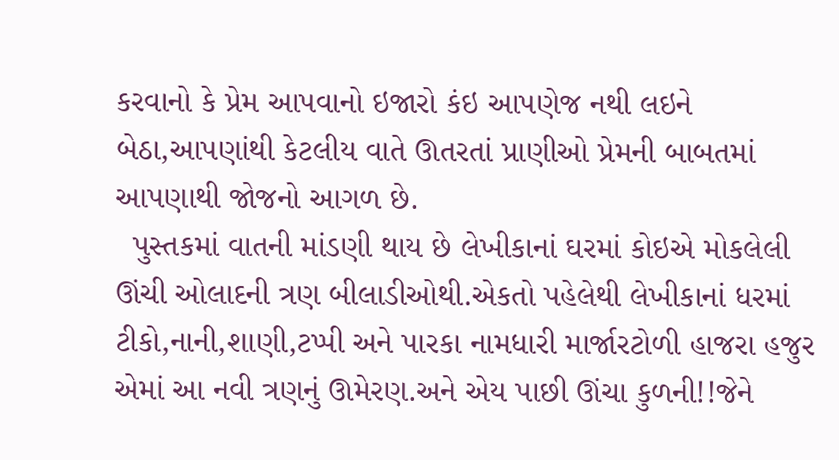કરવાનો કે પ્રેમ આપવાનો ઇજારો કંઇ આપણેજ નથી લઇને બેઠા,આપણાંથી કેટલીય વાતે ઊતરતાં પ્રાણીઓ પ્રેમની બાબતમાં
આપણાથી જોજનો આગળ છે.
  પુસ્તકમાં વાતની માંડણી થાય છે લેખીકાનાં ઘરમાં કોઇએ મોકલેલી ઊંચી ઓલાદની ત્રણ બીલાડીઓથી.એકતો પહેલેથી લેખીકાનાં ધરમાં ટીકો,નાની,શાણી,ટપ્પી અને પારકા નામધારી માર્જારટોળી હાજરા હજુર એમાં આ નવી ત્રણનું ઊમેરણ.અને એય પાછી ઊંચા કુળની!!જેને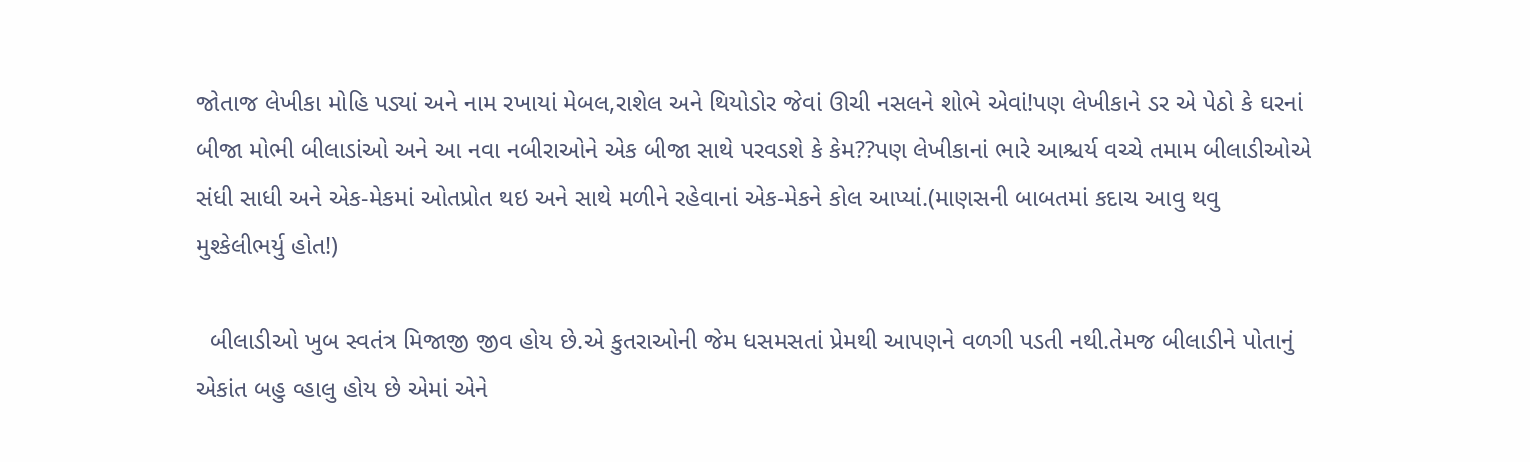જોતાજ લેખીકા મોહિ પડ્યાં અને નામ રખાયાં મેબલ,રાશેલ અને થિયોડોર જેવાં ઊચી નસલને શોભે એવાં!પણ લેખીકાને ડર એ પેઠો કે ઘરનાં બીજા મોભી બીલાડાંઓ અને આ નવા નબીરાઓને એક બીજા સાથે પરવડશે કે કેમ??પણ લેખીકાનાં ભારે આશ્ચર્ય વચ્ચે તમામ બીલાડીઓએ સંધી સાધી અને એક-મેકમાં ઓતપ્રોત થઇ અને સાથે મળીને રહેવાનાં એક-મેકને કોલ આપ્યાં.(માણસની બાબતમાં કદાચ આવુ થવુ મુશ્કેલીભર્યુ હોત!)

  બીલાડીઓ ખુબ સ્વતંત્ર મિજાજી જીવ હોય છે.એ કુતરાઓની જેમ ધસમસતાં પ્રેમથી આપણને વળગી પડતી નથી.તેમજ બીલાડીને પોતાનું એકાંત બહુ વ્હાલુ હોય છે એમાં એને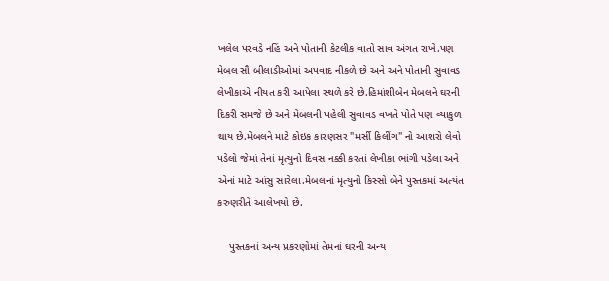ખલેલ પરવડે નહિં અને પોતાની કેટલીક વાતો સાવ અંગત રાખે.પણ મેબલ સૌ બીલાડીઓમાં અપવાદ નીકળે છે અને અને પોતાની સુવાવડ લેખીકાએ નીયત કરી આપેલા સ્થળે કરે છે.હિમાંશીબેન મેબલને ઘરની દિકરી સમજે છે અને મેબલની પહેલી સુવાવડ વખતે પોતે પણ વ્યાકુળ થાય છે.મેબલને માટે કોઇક કારણસર "મર્સી કિલીંગ" નો આશરો લેવો પડેલો જેમાં તેનાં મૃત્યુનો દિવસ નક્કી કરતાં લેખીકા ભાંગી પડેલા અને એનાં માટે આંસુ સારેલા.મેબલનાં મૃત્યુનો કિસ્સો બેને પુસ્તકમાં અત્યંત કરુણરીતે આલેખયો છે.

    પુસ્તકનાં અન્ય પ્રકરણોમાં તેમનાં ઘરની અન્ય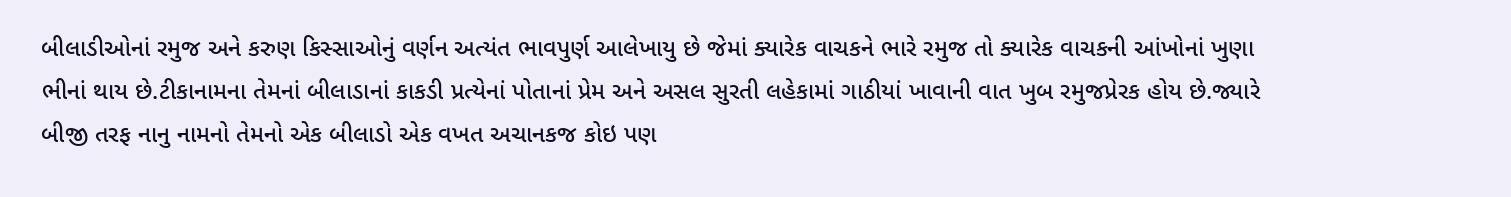બીલાડીઓનાં રમુજ અને કરુણ કિસ્સાઓનું વર્ણન અત્યંત ભાવપુર્ણ આલેખાયુ છે જેમાં ક્યારેક વાચકને ભારે રમુજ તો ક્યારેક વાચકની આંખોનાં ખુણા ભીનાં થાય છે.ટીકાનામના તેમનાં બીલાડાનાં કાકડી પ્રત્યેનાં પોતાનાં પ્રેમ અને અસલ સુરતી લહેકામાં ગાઠીયાં ખાવાની વાત ખુબ રમુજપ્રેરક હોય છે.જ્યારે બીજી તરફ નાનુ નામનો તેમનો એક બીલાડો એક વખત અચાનકજ કોઇ પણ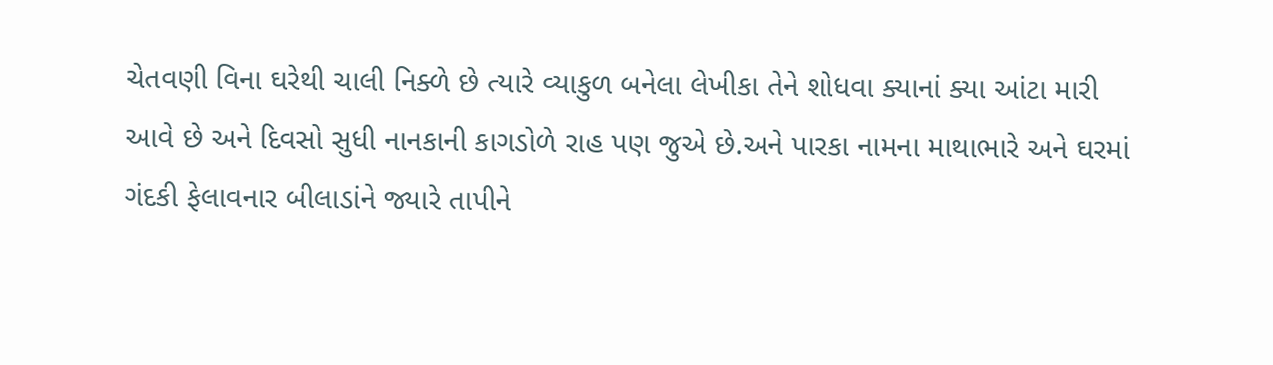ચેતવણી વિના ઘરેથી ચાલી નિક્ળે છે ત્યારે વ્યાકુળ બનેલા લેખીકા તેને શોધવા ક્યાનાં ક્યા આંટા મારી આવે છે અને દિવસો સુધી નાનકાની કાગડોળે રાહ પણ જુએ છે.અને પારકા નામના માથાભારે અને ઘરમાં ગંદકી ફેલાવનાર બીલાડાંને જ્યારે તાપીને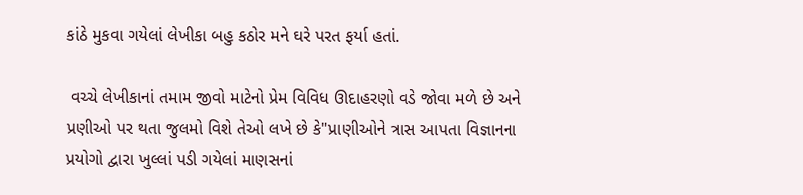કાંઠે મુકવા ગયેલાં લેખીકા બહુ કઠોર મને ઘરે પરત ફર્યા હતાં.

 વચ્ચે લેખીકાનાં તમામ જીવો માટેનો પ્રેમ વિવિધ ઊદાહરણો વડે જોવા મળે છે અને પ્રણીઓ પર થતા જુલમો વિશે તેઓ લખે છે કે"પ્રાણીઓને ત્રાસ આપતા વિજ્ઞાનના પ્રયોગો દ્વારા ખુલ્લાં પડી ગયેલાં માણસનાં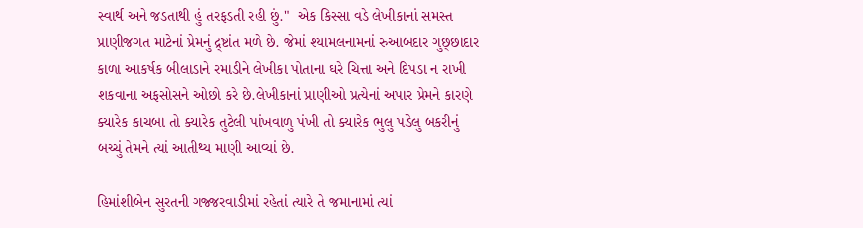સ્વાર્થ અને જડતાથી હું તરફડતી રહી છું."  એક કિસ્સા વડે લેખીકાનાં સમસ્ત પ્રાણીજગત માટેનાં પ્રેમનું દ્ર્ષ્ટાંત મળે છે. જેમાં શ્યામલનામનાં રુઆબદાર ગુછ્છાદાર કાળા આકર્ષક બીલાડાને રમાડીને લેખીકા પોતાના ઘરે ચિત્તા અને દિપડા ન રાખી શકવાના અફસોસને ઓછો કરે છે.લેખીકાનાં પ્રાણીઓ પ્રત્યેનાં અપાર પ્રેમને કારણે ક્યારેક કાચબા તો ક્યારેક તુટેલી પાંખવાળુ પંખી તો ક્યારેક ભુલુ પડેલુ બકરીનું બચ્ચું તેમને ત્યાં આતીથ્ય માણી આવ્યાં છે.

હિમાંશીબેન સુરતની ગજ્જરવાડીમાં રહેતાં ત્યારે તે જમાનામાં ત્યાં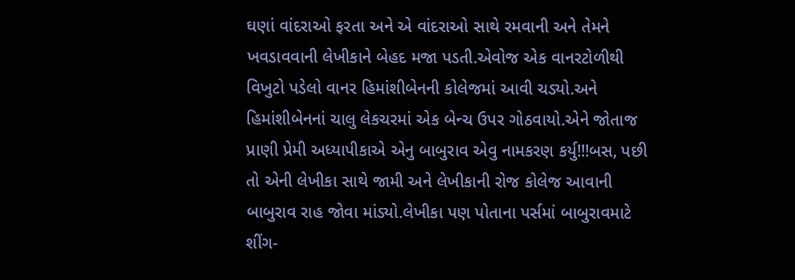ઘણાં વાંદરાઓ ફરતા અને એ વાંદરાઓ સાથે રમવાની અને તેમને ખવડાવવાની લેખીકાને બેહદ મજા પડતી.એવોજ એક વાનરટોળીથી વિખુટો પડેલો વાનર હિમાંશીબેનની કોલેજમાં આવી ચડ્યો.અને હિમાંશીબેનનાં ચાલુ લેકચરમાં એક બેન્ચ ઉપર ગોઠવાયો.એને જોતાજ પ્રાણી પ્રેમી અધ્યાપીકાએ એનુ બાબુરાવ એવુ નામકરણ કર્યુ!!!બસ, પછી તો એની લેખીકા સાથે જામી અને લેખીકાની રોજ કોલેજ આવાની બાબુરાવ રાહ જોવા માંડ્યો.લેખીકા પણ પોતાના પર્સમાં બાબુરાવમાટે શીંગ-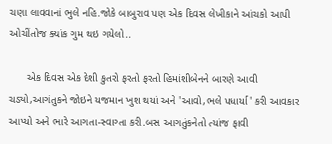ચણા લાવવાનાં ભુલે નહિ.જોકે બાબુરાવ પણ એક દિવસ લેખીકાને આંચકો આપી ઓચીંતોજ ક્યાંક ગુમ થઇ ગયેલો..

      એક દિવસ એક દેશી કુતરો ફરતો ફરતો હિમાંશીબેનને બારણે આવી ચડ્યો,આગંતુકને જોઇને યજમાન ખુશ થયાં અને 'આવો,ભલે પધાર્યા' કરી આવકાર આપ્યો અને ભારે આગતા-સ્વાગ્તા કરી.બસ આગતુંકનેતો ત્યાંજ ફાવી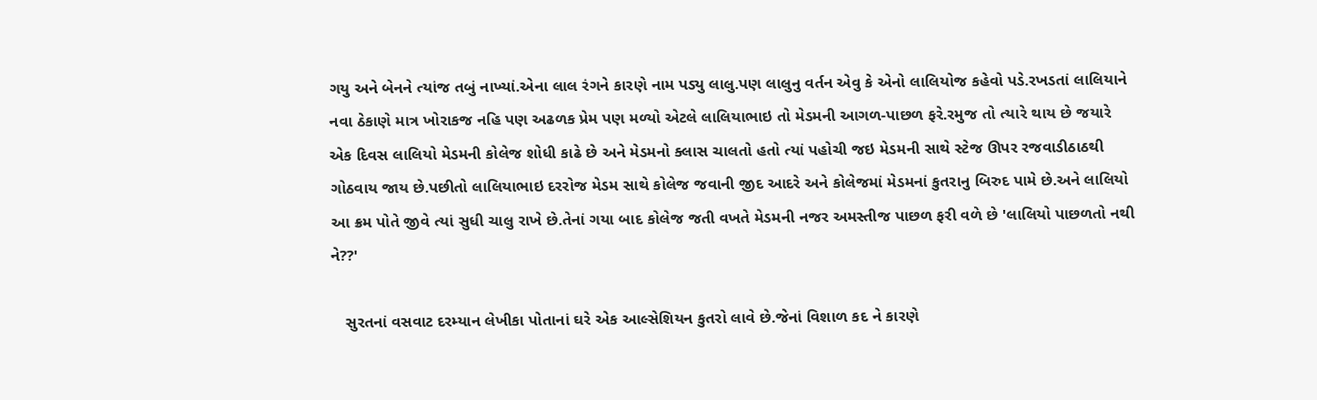ગયુ અને બેનને ત્યાંજ તબું નાખ્યાં.એના લાલ રંગને કારણે નામ પડ્યુ લાલુ.પણ લાલુનુ વર્તન એવુ કે એનો લાલિયોજ કહેવો પડે.રખડતાં લાલિયાને નવા ઠેકાણે માત્ર ખોરાકજ નહિ પણ અઢળક પ્રેમ પણ મળ્યો એટલે લાલિયાભાઇ તો મેડમની આગળ-પાછળ ફરે.રમુજ તો ત્યારે થાય છે જયારે એક દિવસ લાલિયો મેડમની કોલેજ શોધી કાઢે છે અને મેડમનો ક્લાસ ચાલતો હતો ત્યાં પહોચી જઇ મેડમની સાથે સ્ટેજ ઊપર રજવાડીઠાઠથી ગોઠવાય જાય છે.પછીતો લાલિયાભાઇ દરરોજ મેડમ સાથે કોલેજ જવાની જીદ આદરે અને કોલેજમાં મેડમનાં કુતરાનુ બિરુદ પામે છે.અને લાલિયો આ ક્રમ પોતે જીવે ત્યાં સુધી ચાલુ રાખે છે.તેનાં ગયા બાદ કોલેજ જતી વખતે મેડમની નજર અમસ્તીજ પાછળ ફરી વળે છે 'લાલિયો પાછળતો નથી ને??'

   સુરતનાં વસવાટ દરમ્યાન લેખીકા પોતાનાં ઘરે એક આલ્સેશિયન કુતરો લાવે છે.જેનાં વિશાળ કદ ને કારણે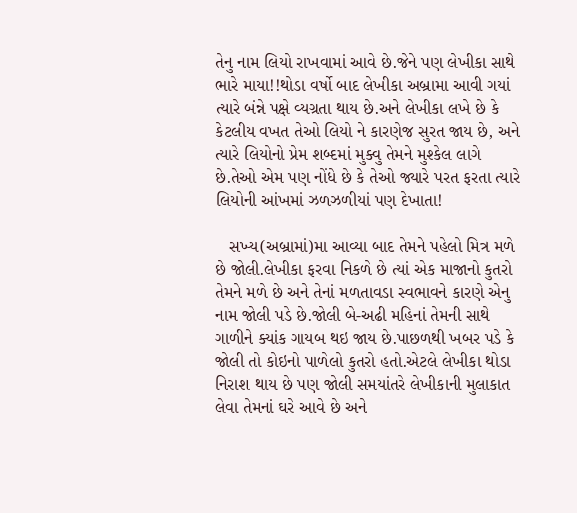તેનુ નામ લિયો રાખવામાં આવે છે.જેને પણ લેખીકા સાથે ભારે માયા!!થોડા વર્ષો બાદ લેખીકા અબ્રામા આવી ગયાં ત્યારે બંન્ને પક્ષે વ્યગ્રતા થાય છે.અને લેખીકા લખે છે કે કેટલીય વખત તેઓ લિયો ને કારણેજ સુરત જાય છે, અને ત્યારે લિયોનો પ્રેમ શબ્દમાં મુક્વુ તેમને મુશ્કેલ લાગે છે.તેઓ એમ પણ નોંધે છે કે તેઓ જ્યારે પરત ફરતા ત્યારે લિયોની આંખમાં ઝળઝળીયાં પણ દેખાતા!

   સખ્ય(અબ્રામાં)મા આવ્યા બાદ તેમને પહેલો મિત્ર મળે છે જોલી.લેખીકા ફરવા નિકળે છે ત્યાં એક માજાનો કુતરો તેમને મળે છે અને તેનાં મળતાવડા સ્વભાવને કારણે એનુ નામ જોલી પડે છે.જોલી બે-અઢી મહિનાં તેમની સાથે ગાળીને ક્યાંક ગાયબ થઇ જાય છે.પાછળથી ખબર પડે કે જોલી તો કોઇનો પાળેલો કુતરો હતો.એટલે લેખીકા થોડા નિરાશ થાય છે પણ જોલી સમયાંતરે લેખીકાની મુલાકાત લેવા તેમનાં ઘરે આવે છે અને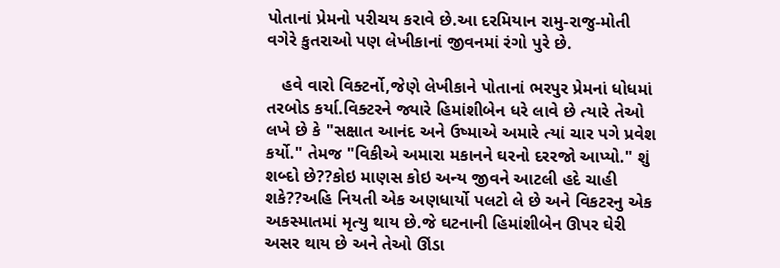પોતાનાં પ્રેમનો પરીચય કરાવે છે.આ દરમિયાન રામુ-રાજુ-મોતી વગેરે કુતરાઓ પણ લેખીકાનાં જીવનમાં રંગો પુરે છે.

   હવે વારો વિક્ટર્નો,જેણે લેખીકાને પોતાનાં ભરપુર પ્રેમનાં ધોધમાં તરબોડ કર્યા.વિક્ટરને જ્યારે હિમાંશીબેન ધરે લાવે છે ત્યારે તેઓ લખે છે કે "સક્ષાત આનંદ અને ઉષ્માએ અમારે ત્યાં ચાર પગે પ્રવેશ કર્યો." તેમજ "વિકીએ અમારા મકાનને ઘરનો દરરજો આપ્યો." શું શબ્દો છે??કોઇ માણસ કોઇ અન્ય જીવને આટલી હદે ચાહી શકે??અહિ નિયતી એક અણધાર્યો પલટો લે છે અને વિકટરનુ એક અકસ્માતમાં મૃત્યુ થાય છે.જે ઘટનાની હિમાંશીબેન ઊપર ઘેરી અસર થાય છે અને તેઓ ઊંડા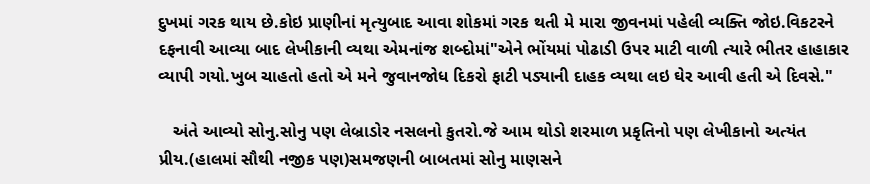દુખમાં ગરક થાય છે.કોઇ પ્રાણીનાં મૃત્યુબાદ આવા શોકમાં ગરક થતી મે મારા જીવનમાં પહેલી વ્યક્તિ જોઇ.વિકટરને દફનાવી આવ્યા બાદ લેખીકાની વ્યથા એમનાંજ શબ્દોમાં"એને ભોંયમાં પોઢાડી ઉપર માટી વાળી ત્યારે ભીતર હાહાકાર વ્યાપી ગયો.ખુબ ચાહતો હતો એ મને જુવાનજોધ દિકરો ફાટી પડ્યાની દાહક વ્યથા લઇ ઘેર આવી હતી એ દિવસે."

   અંતે આવ્યો સોનુ.સોનુ પણ લેબ્રાડોર નસલનો કુતરો.જે આમ થોડો શરમાળ પ્રકૃતિનો પણ લેખીકાનો અત્યંત પ્રીય.(હાલમાં સૌથી નજીક પણ)સમજણની બાબતમાં સોનુ માણસને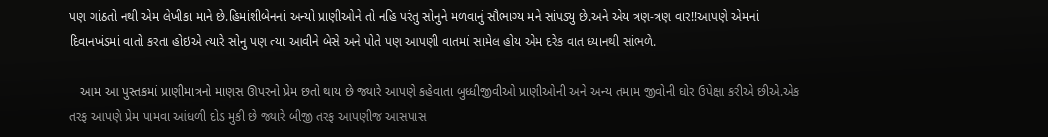પણ ગાંઠતો નથી એમ લેખીકા માને છે.હિમાંશીબેનનાં અન્યો પ્રાણીઓને તો નહિ પરંતુ સોનુને મળવાનું સૌભાગ્ય મને સાંપડ્યુ છે.અને એય ત્રણ-ત્રણ વાર!!આપણે એમનાં દિવાનખંડમાં વાતો કરતા હોઇએ ત્યારે સોનુ પણ ત્યા આવીને બેસે અને પોતે પણ આપણી વાતમાં સામેલ હોય એમ દરેક વાત ધ્યાનથી સાંભળે.

   આમ આ પુસ્તકમાં પ્રાણીમાત્રનો માણસ ઊપરનો પ્રેમ છતો થાય છે જ્યારે આપણે કહેવાતા બુધ્ધીજીવીઓ પ્રાણીઓની અને અન્ય તમામ જીવોની ઘોર ઉપેક્ષા કરીએ છીએ.એક તરફ આપણે પ્રેમ પામવા આંધળી દોડ મુકી છે જ્યારે બીજી તરફ આપણીજ આસપાસ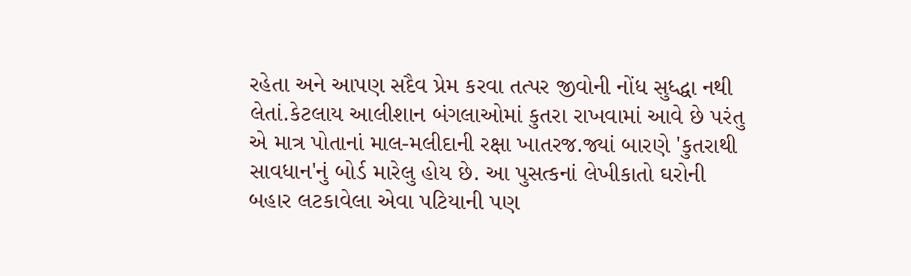રહેતા અને આપણ સદૈવ પ્રેમ કરવા તત્પર જીવોની નોંધ સુધ્દ્ધા નથી લેતાં.કેટલાય આલીશાન બંગલાઓમાં કુતરા રાખવામાં આવે છે પરંતુ એ માત્ર પોતાનાં માલ-મલીદાની રક્ષા ખાતરજ.જ્યાં બારણે 'કુતરાથી સાવધાન'નું બોર્ડ મારેલુ હોય છે. આ પુસત્કનાં લેખીકાતો ઘરોની બહાર લટકાવેલા એવા પટિયાની પણ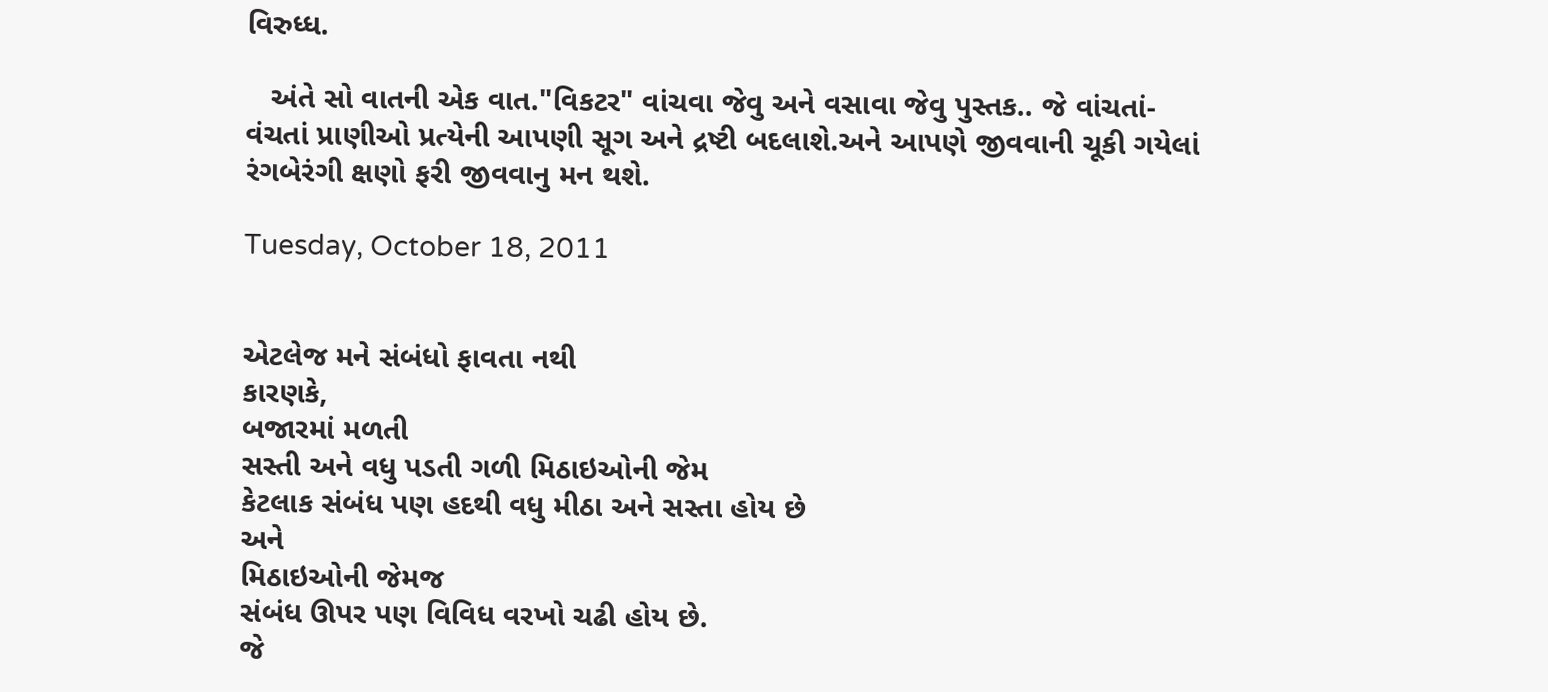વિરુધ્ધ.

   અંતે સો વાતની એક વાત."વિકટર" વાંચવા જેવુ અને વસાવા જેવુ પુસ્તક.. જે વાંચતાં-વંચતાં પ્રાણીઓ પ્રત્યેની આપણી સૂગ અને દ્રષ્ટી બદલાશે.અને આપણે જીવવાની ચૂકી ગયેલાં રંગબેરંગી ક્ષણો ફરી જીવવાનુ મન થશે.

Tuesday, October 18, 2011


એટલેજ મને સંબંધો ફાવતા નથી
કારણકે,
બજારમાં મળતી
સસ્તી અને વધુ પડતી ગળી મિઠાઇઓની જેમ
કેટલાક સંબંધ પણ હદથી વધુ મીઠા અને સસ્તા હોય છે
અને
મિઠાઇઓની જેમજ
સંબંધ ઊપર પણ વિવિધ વરખો ચઢી હોય છે.
જે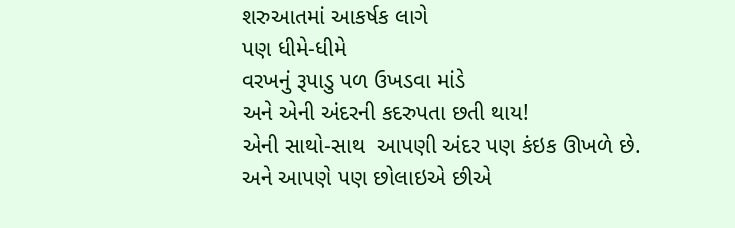શરુઆતમાં આકર્ષક લાગે
પણ ધીમે-ધીમે
વરખનું રૂપાડુ પળ ઉખડવા માંડે
અને એની અંદરની કદરુપતા છતી થાય!
એની સાથો-સાથ  આપણી અંદર પણ કંઇક ઊખળે છે.
અને આપણે પણ છોલાઇએ છીએ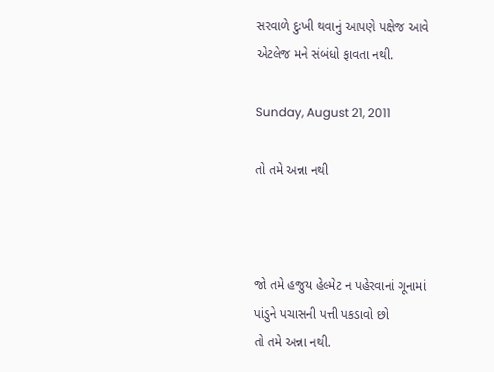સરવાળે દુઃખી થવાનું આપણે પક્ષેજ આવે
એટલેજ મને સંબંધો ફાવતા નથી.

Sunday, August 21, 2011

તો તમે અન્ના નથી



જો તમે હજુય હેલ્મેટ ન પહેરવાનાં ગૂનામાં
પાંડુને પચાસની પત્તી પકડાવો છો
તો તમે અન્ના નથી.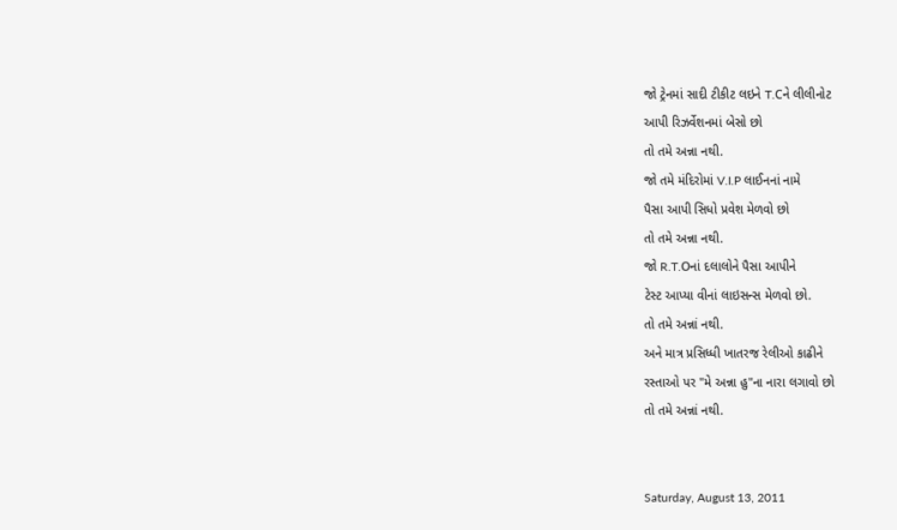જો ટ્રેનમાં સાદી ટીકીટ લઇને T.Cને લીલીનોટ
આપી રિઝર્વેશનમાં બેસો છો
તો તમે અન્ના નથી.
જો તમે મંદિરોમાં V.I.P લાઈનનાં નામે
પૈસા આપી સિધો પ્રવેશ મેળવો છો
તો તમે અન્ના નથી.
જો R.T.Oનાં દલાલોને પૈસા આપીને
ટેસ્ટ આપ્યા વીનાં લાઇસન્સ મેળવો છો.
તો તમે અન્નાં નથી.
અને માત્ર પ્રસિધ્ધી ખાતરજ રેલીઓ કાઢીને
રસ્તાઓ પર "મે અન્ના હુ"ના નારા લગાવો છો
તો તમે અન્નાં નથી.


Saturday, August 13, 2011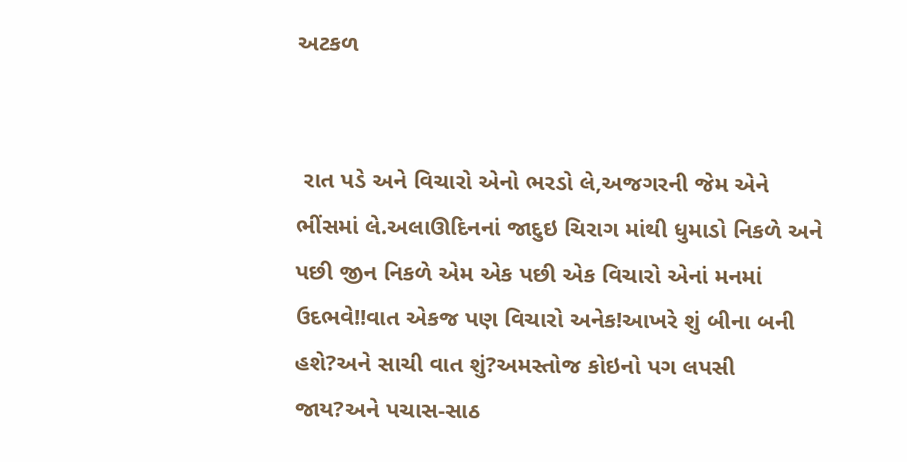અટકળ


 રાત પડે અને વિચારો એનો ભરડો લે,અજગરની જેમ એને ભીંસમાં લે.અલાઊદિનનાં જાદુઇ ચિરાગ માંથી ધુમાડો નિકળે અને પછી જીન નિકળે એમ એક પછી એક વિચારો એનાં મનમાં ઉદભવે!!વાત એકજ પણ વિચારો અનેક!આખરે શું બીના બની હશે?અને સાચી વાત શું?અમસ્તોજ કોઇનો પગ લપસી જાય?અને પચાસ-સાઠ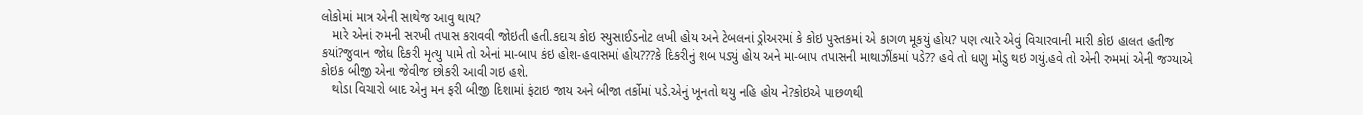લોકોમાં માત્ર એની સાથેજ આવુ થાય?
   મારે એનાં રુમની સરખી તપાસ કરાવવી જોઇતી હતી.કદાચ કોઇ સ્યુસાઈડનોટ લખી હોય અને ટેબલનાં ડ્રોઅરમાં કે કોઇ પુસ્તકમાં એ કાગળ મૂકયું હોય? પણ ત્યારે એવું વિચારવાની મારી કોઇ હાલત હતીજ કયાં?જુવાન જોધ દિકરી મૃત્યુ પામે તો એનાં મા-બાપ કંઇ હોશ-હવાસમાં હોય???કે દિકરીનું શબ પડ્યું હોય અને મા-બાપ તપાસની માથાઝીંકમાં પડે?? હવે તો ધણુ મોડુ થઇ ગયું.હવે તો એની રુમમાં એની જગ્યાએ કોઇક બીજી એના જેવીજ છોકરી આવી ગઇ હશે.
   થોડા વિચારો બાદ એનુ મન ફરી બીજી દિશામાં ફંટાઇ જાય અને બીજા તર્કોમાં પડે.એનું ખૂનતો થયુ નહિ હોય ને?કોઇએ પાછળથી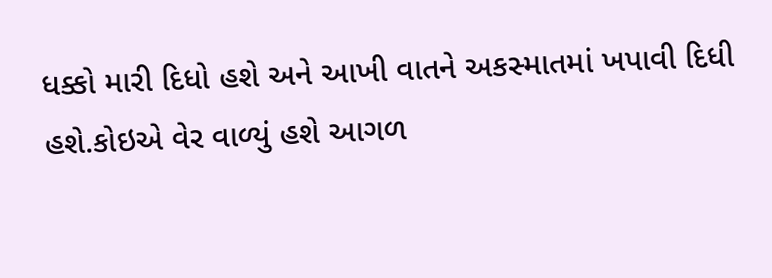ધક્કો મારી દિધો હશે અને આખી વાતને અકસ્માતમાં ખપાવી દિધી હશે.કોઇએ વેર વાળ્યું હશે આગળ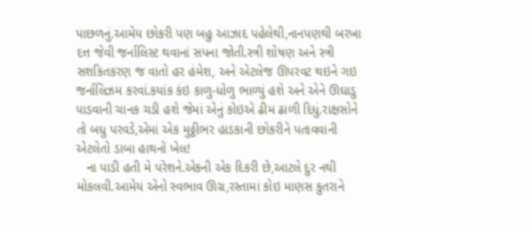પાછળનું.આમેય છોકરી પણ બહુ આઝાદ પહેલેથી,નાનપણથી બરખા દત્ત જેવી જર્નાલિસ્ટ થવાનાં સપના જોતી.સ્ત્રી શોષણ અને સ્ત્રી સશકિતકરણ જ વાતો હર હંમેશ, અને એટલેજ ઊપરવટ થઇને ગઇ જર્નાલિઝમ કરવાં.કયાંક કંઇ કાળુ-ધોળુ ભાળ્યું હશે અને એને ઊઘાડુ પાડવાની ચાનક ચડી હશે જેમાં એનું કોઇએ ઢીમ ઢાળી દિધું.રાક્ષસોને તો બધુ પરવડે,એમાં એક મુઠ્ઠીભર હાડકાની છોકરીને પતાવવાની એટલેતો ડાબા હાથનો ખેલ!
   ના પાડી હતી મે પરેશને.એકની એક દિકરી છે,આટલે દુર નથી મોકલવી.આમેય એનો સ્વભાવ ઊગ્ર,રસ્તામાં કોઇ માણસ કુતરાને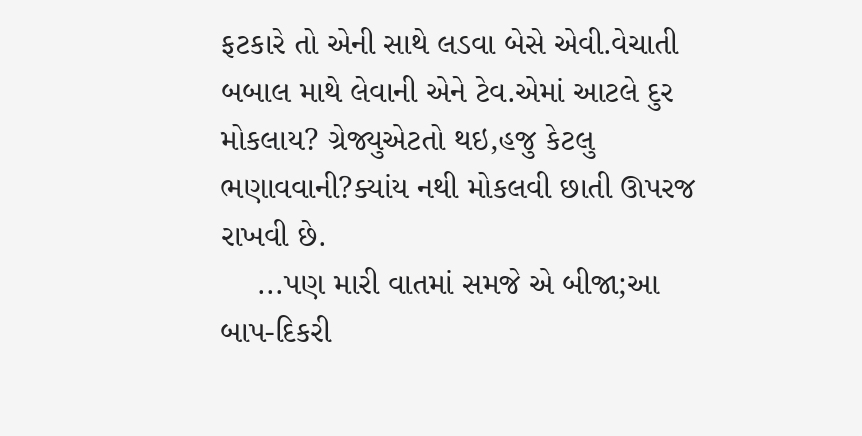ફટકારે તો એની સાથે લડવા બેસે એવી.વેચાતી બબાલ માથે લેવાની એને ટેવ.એમાં આટલે દુર મોકલાય? ગ્રેજ્યુએટતો થઇ,હજુ કેટલુ ભણાવવાની?ક્યાંય નથી મોકલવી છાતી ઊપરજ રાખવી છે.
    ...પણ મારી વાતમાં સમજે એ બીજા;આ બાપ-દિકરી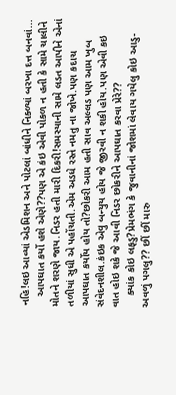નહિ!લઇ આવ્યાં એડમિશન અને પોટલાં બાંધીને નિક્ળ્યાં બરખા દત્ત બનવાં...
   આપઘાત કર્યો હશે એણે??પણ એ કંઇ એવી પોકળ ન હતી કે સામે ચાલીને મોતને શરણે જાય.નિડર હતી મારી દિકરી!સમસ્યાની સામે લડત આપીને એનાં તળીયાં સુધી એ પહોંચતી.એમ અડધે રસ્તે નમતુ ના જોખે.પણ કદાચ આપઘાત કર્યોય હોય તો?છોકરી આમ હતી સાવ અલ્લડ પણ આમ ખુબ સંવેદનશીલ.કંઇક એવુ બન્યુય હોય જે જીરવી ન શકી હોય.પણ એવી કઇ વાત હોઇ શકે જે આવી નિડર છોકરીને આપઘાત કરવા પ્રેરે??
    ક્યાંક કોઇ લફડુ?પ્રેમભંગ કે જુવાનીનાં જોશમાં લેવાય ગયેલુ કોઇ આડુ-અવળું પગલુ?? છીં છીં મારુ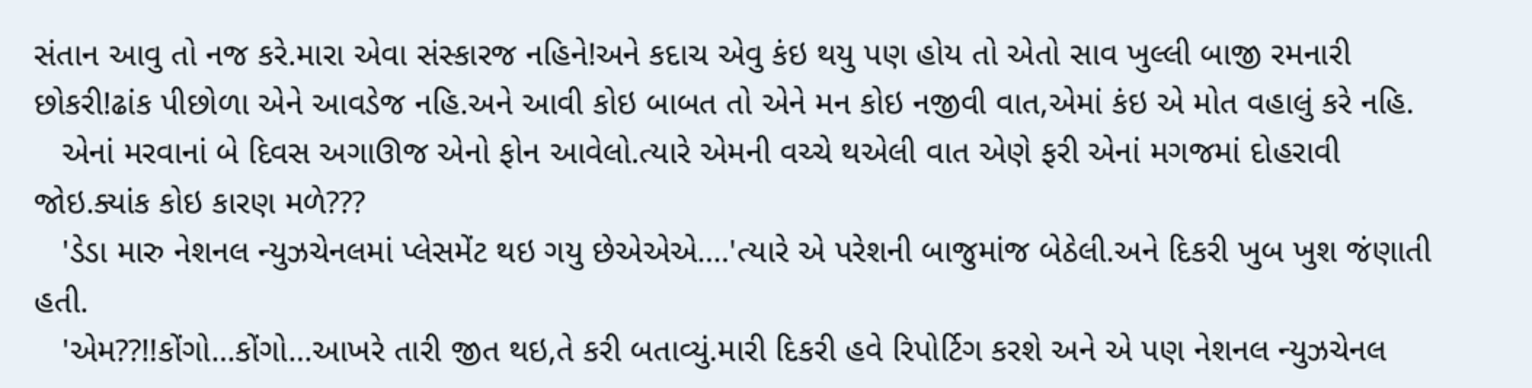સંતાન આવુ તો નજ કરે.મારા એવા સંસ્કારજ નહિને!અને કદાચ એવુ કંઇ થયુ પણ હોય તો એતો સાવ ખુલ્લી બાજી રમનારી છોકરી!ઢાંક પીછોળા એને આવડેજ નહિ.અને આવી કોઇ બાબત તો એને મન કોઇ નજીવી વાત,એમાં કંઇ એ મોત વહાલું કરે નહિ.
   એનાં મરવાનાં બે દિવસ અગાઊજ એનો ફોન આવેલો.ત્યારે એમની વચ્ચે થએલી વાત એણે ફરી એનાં મગજમાં દોહરાવી જોઇ.ક્યાંક કોઇ કારણ મળે???
   'ડેડા મારુ નેશનલ ન્યુઝચેનલમાં પ્લેસમેંટ થઇ ગયુ છેએએએ....'ત્યારે એ પરેશની બાજુમાંજ બેઠેલી.અને દિકરી ખુબ ખુશ જંણાતી હતી.
   'એમ??!!કોંગો...કોંગો...આખરે તારી જીત થઇ,તે કરી બતાવ્યું.મારી દિકરી હવે રિપોર્ટિગ કરશે અને એ પણ નેશનલ ન્યુઝચેનલ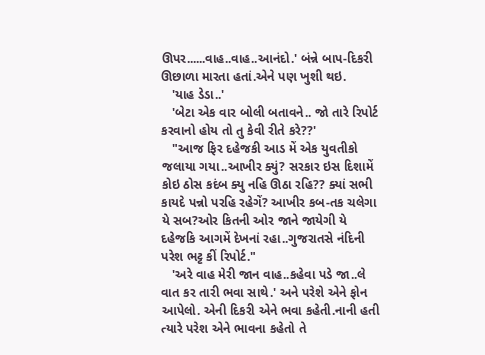ઊપર......વાહ..વાહ..આનંદો.' બંન્ને બાપ-દિકરી ઊછાળા મારતા હતાં.એને પણ ખુશી થઇ.
   'યાહ ડેડા..'
   'બેટા એક વાર બોલી બતાવને.. જો તારે રિપોર્ટ કરવાનો હોય તો તુ કેવી રીતે કરે??'
   "આજ ફિર દહેજકી આડ મેં એક યુવતીકો જલાયા ગયા..આખીર ક્યું? સરકાર ઇસ દિશામેં કોઇ ઠોસ કદંબ ક્યુ નહિ ઊઠા રહિ?? ક્યાં સભી કાયદે પન્નો પરહિ રહેગેં? આખીર કબ-તક ચલેગા યે સબ?ઓર કિતની ઓર જાને જાયેગી યે દહેજકિ આગમેં દેખનાં રહા..ગુજરાતસે નંદિની પરેશ ભટ્ટ કીં રિપોર્ટ."
   'અરે વાહ મેરી જાન વાહ..કહેવા પડે જા..લે વાત કર તારી ભવા સાથે.' અને પરેશે એને ફોન આપેલો. એની દિકરી એને ભવા કહેતી.નાની હતી ત્યારે પરેશ એને ભાવના કહેતો તે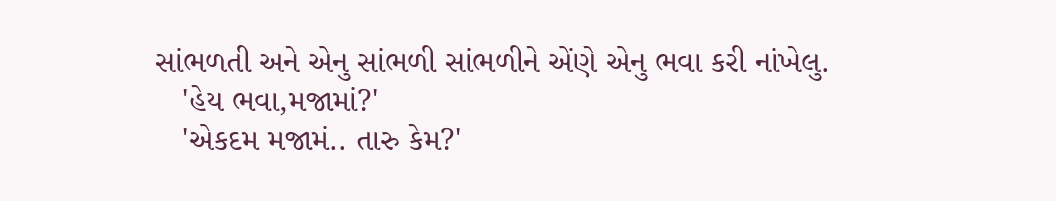સાંભળતી અને એનુ સાંભળી સાંભળીને એંણે એનુ ભવા કરી નાંખેલુ.
   'હેય ભવા,મજામાં?'
   'એકદમ મજામં.. તારુ કેમ?'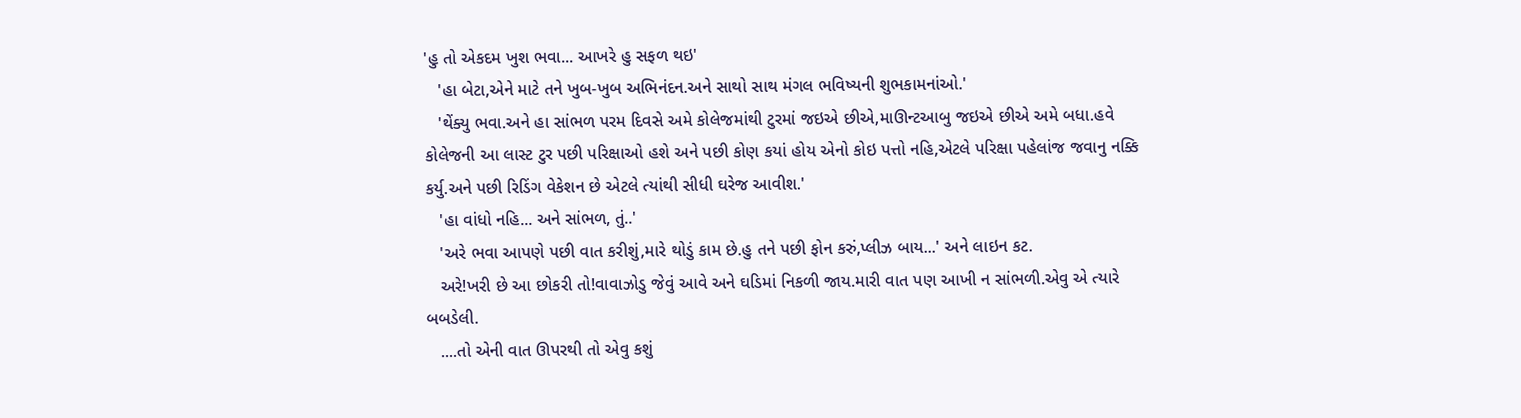'હુ તો એકદમ ખુશ ભવા... આખરે હુ સફળ થઇ'
   'હા બેટા,એને માટે તને ખુબ-ખુબ અભિનંદન.અને સાથો સાથ મંગલ ભવિષ્યની શુભકામનાંઓ.'
   'થેંક્યુ ભવા.અને હા સાંભળ પરમ દિવસે અમે કોલેજમાંથી ટુરમાં જઇએ છીએ,માઊન્ટઆબુ જઇએ છીએ અમે બધા.હવે કોલેજની આ લાસ્ટ ટુર પછી પરિક્ષાઓ હશે અને પછી કોણ કયાં હોય એનો કોઇ પત્તો નહિ,એટલે પરિક્ષા પહેલાંજ જવાનુ નક્કિ કર્યુ.અને પછી રિડિંગ વેકેશન છે એટલે ત્યાંથી સીધી ઘરેજ આવીશ.'
   'હા વાંધો નહિ... અને સાંભળ, તું..'
   'અરે ભવા આપણે પછી વાત કરીશું,મારે થોડું કામ છે.હુ તને પછી ફોન કરું,પ્લીઝ બાય...' અને લાઇન કટ.
   અરે!ખરી છે આ છોકરી તો!વાવાઝોડુ જેવું આવે અને ઘડિમાં નિકળી જાય.મારી વાત પણ આખી ન સાંભળી.એવુ એ ત્યારે બબડેલી.
   ....તો એની વાત ઊપરથી તો એવુ કશું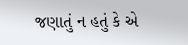જણાતું ન હતું કે એ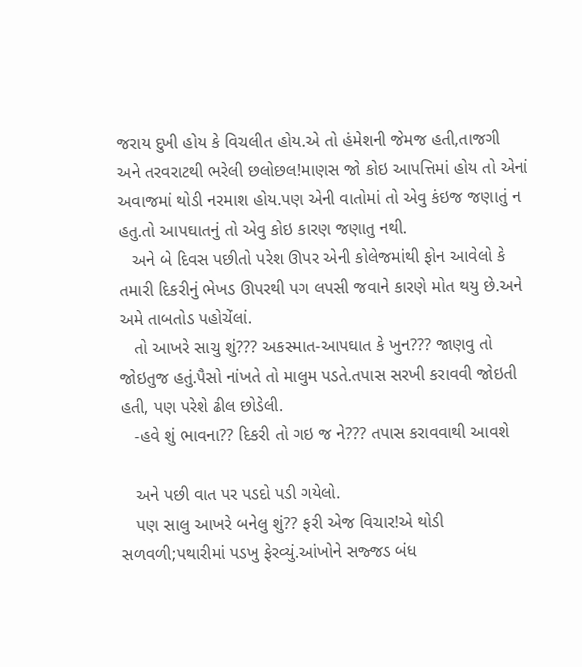જરાય દુખી હોય કે વિચલીત હોય.એ તો હંમેશની જેમજ હતી,તાજગી અને તરવરાટથી ભરેલી છલોછલ!માણસ જો કોઇ આપત્તિમાં હોય તો એનાં અવાજમાં થોડી નરમાશ હોય.પણ એની વાતોમાં તો એવુ કંઇજ જણાતું ન હતુ.તો આપઘાતનું તો એવુ કોઇ કારણ જણાતુ નથી.
   અને બે દિવસ પછીતો પરેશ ઊપર એની કોલેજમાંથી ફોન આવેલો કે તમારી દિકરીનું ભેખડ ઊપરથી પગ લપસી જવાને કારણે મોત થયુ છે.અને અમે તાબતોડ પહોચેંલાં.
   તો આખરે સાચુ શું??? અકસ્માત-આપઘાત કે ખુન??? જાણવુ તો જોઇતુજ હતું.પૈસો નાંખતે તો માલુમ પડતે.તપાસ સરખી કરાવવી જોઇતી હતી, પણ પરેશે ઢીલ છોડેલી.
   -હવે શું ભાવના?? દિકરી તો ગઇ જ ને??? તપાસ કરાવવાથી આવશે

   અને પછી વાત પર પડદો પડી ગયેલો.
   પણ સાલુ આખરે બનેલુ શું?? ફરી એજ વિચાર!એ થોડી સળવળી;પથારીમાં પડખુ ફેરવ્યું.આંખોને સજ્જડ બંધ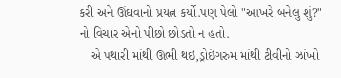કરી અને ઊંઘવાનો પ્રયત્ન કર્યો.પણ પેલો "આખરે બનેલુ શું?" નો વિચાર એનો પીછો છોડતો ન હતો.
   એ પથારી માંથી ઊભી થઇ,ડ્રોઇંગરુમ માંથી ટીવીનો ઝાંખો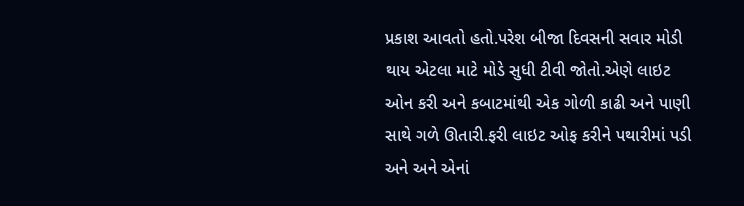પ્રકાશ આવતો હતો.પરેશ બીજા દિવસની સવાર મોડી થાય એટલા માટે મોડે સુધી ટીવી જોતો.એણે લાઇટ ઓન કરી અને કબાટમાંથી એક ગોળી કાઢી અને પાણી સાથે ગળે ઊતારી.ફરી લાઇટ ઓફ કરીને પથારીમાં પડી અને અને એનાં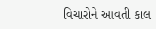વિચારોને આવતી કાલ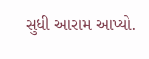સુધી આરામ આપ્યો.